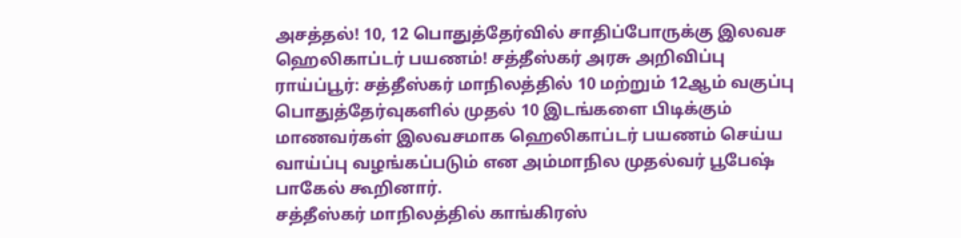அசத்தல்! 10, 12 பொதுத்தேர்வில் சாதிப்போருக்கு இலவச ஹெலிகாப்டர் பயணம்! சத்தீஸ்கர் அரசு அறிவிப்பு
ராய்ப்பூர்: சத்தீஸ்கர் மாநிலத்தில் 10 மற்றும் 12ஆம் வகுப்பு பொதுத்தேர்வுகளில் முதல் 10 இடங்களை பிடிக்கும் மாணவர்கள் இலவசமாக ஹெலிகாப்டர் பயணம் செய்ய வாய்ப்பு வழங்கப்படும் என அம்மாநில முதல்வர் பூபேஷ் பாகேல் கூறினார்.
சத்தீஸ்கர் மாநிலத்தில் காங்கிரஸ்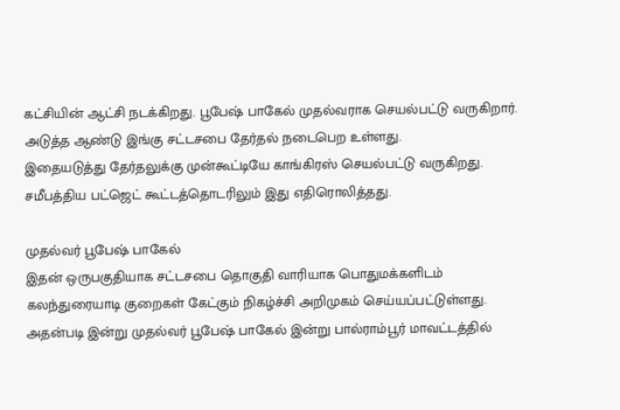கட்சியின் ஆட்சி நடக்கிறது. பூபேஷ் பாகேல் முதல்வராக செயல்பட்டு வருகிறார். அடுத்த ஆண்டு இங்கு சட்டசபை தேர்தல் நடைபெற உள்ளது.
இதையடுத்து தேர்தலுக்கு முன்கூட்டியே காங்கிரஸ் செயல்பட்டு வருகிறது. சமீபத்திய பட்ஜெட் கூட்டத்தொடரிலும் இது எதிரொலித்தது.

முதல்வர் பூபேஷ் பாகேல்
இதன் ஒருபகுதியாக சட்டசபை தொகுதி வாரியாக பொதுமக்களிடம் கலந்துரையாடி குறைகள் கேட்கும் நிகழ்ச்சி அறிமுகம் செய்யப்பட்டுள்ளது. அதன்படி இன்று முதல்வர் பூபேஷ் பாகேல் இன்று பால்ராம்பூர் மாவட்டத்தில்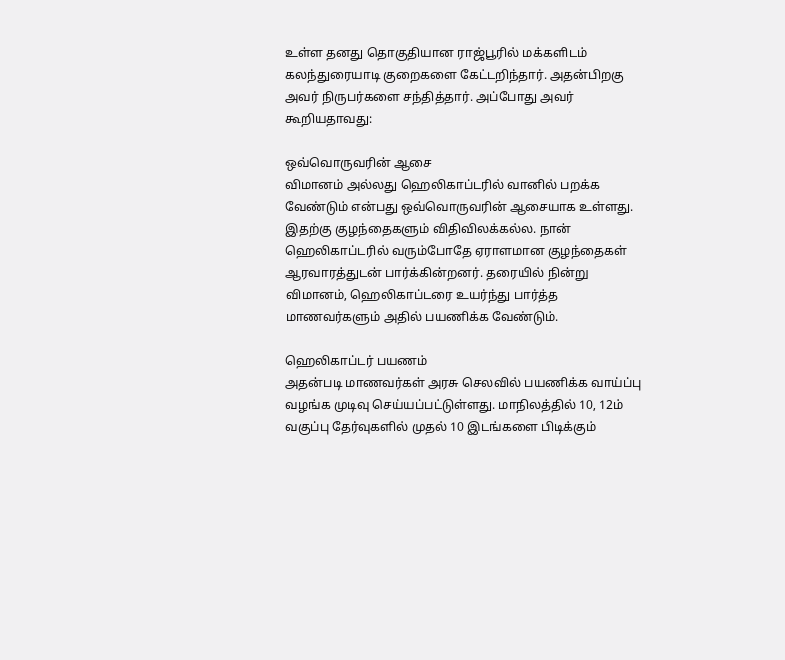உள்ள தனது தொகுதியான ராஜ்பூரில் மக்களிடம் கலந்துரையாடி குறைகளை கேட்டறிந்தார். அதன்பிறகு அவர் நிருபர்களை சந்தித்தார். அப்போது அவர் கூறியதாவது:

ஒவ்வொருவரின் ஆசை
விமானம் அல்லது ஹெலிகாப்டரில் வானில் பறக்க வேண்டும் என்பது ஒவ்வொருவரின் ஆசையாக உள்ளது. இதற்கு குழந்தைகளும் விதிவிலக்கல்ல. நான் ஹெலிகாப்டரில் வரும்போதே ஏராளமான குழந்தைகள் ஆரவாரத்துடன் பார்க்கின்றனர். தரையில் நின்று விமானம், ஹெலிகாப்டரை உயர்ந்து பார்த்த மாணவர்களும் அதில் பயணிக்க வேண்டும்.

ஹெலிகாப்டர் பயணம்
அதன்படி மாணவர்கள் அரசு செலவில் பயணிக்க வாய்ப்பு வழங்க முடிவு செய்யப்பட்டுள்ளது. மாநிலத்தில் 10, 12ம் வகுப்பு தேர்வுகளில் முதல் 10 இடங்களை பிடிக்கும்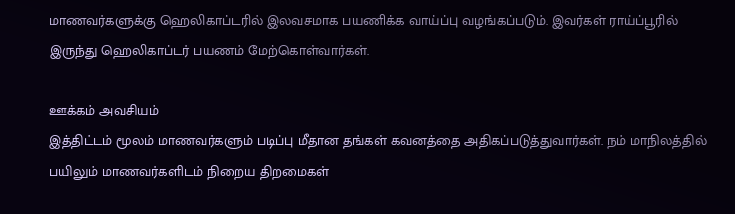மாணவர்களுக்கு ஹெலிகாப்டரில் இலவசமாக பயணிக்க வாய்ப்பு வழங்கப்படும். இவர்கள் ராய்ப்பூரில் இருந்து ஹெலிகாப்டர் பயணம் மேற்கொள்வார்கள்.

ஊக்கம் அவசியம்
இத்திட்டம் மூலம் மாணவர்களும் படிப்பு மீதான தங்கள் கவனத்தை அதிகப்படுத்துவார்கள். நம் மாநிலத்தில் பயிலும் மாணவர்களிடம் நிறைய திறமைகள்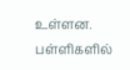உள்ளன. பள்ளிகளில்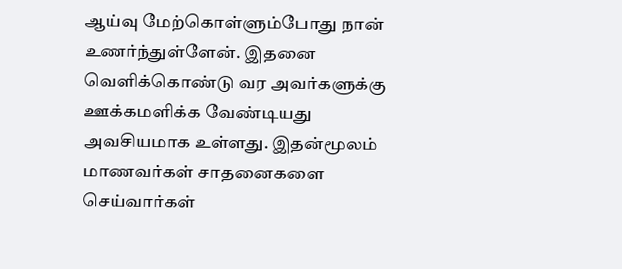ஆய்வு மேற்கொள்ளும்போது நான் உணர்ந்துள்ளேன். இதனை வெளிக்கொண்டு வர அவர்களுக்கு ஊக்கமளிக்க வேண்டியது அவசியமாக உள்ளது. இதன்மூலம் மாணவர்கள் சாதனைகளை செய்வார்கள்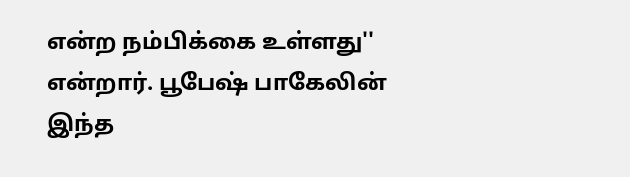என்ற நம்பிக்கை உள்ளது'' என்றார். பூபேஷ் பாகேலின் இந்த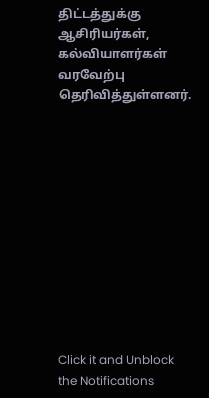திட்டத்துக்கு ஆசிரியர்கள், கல்வியாளர்கள் வரவேற்பு தெரிவித்துள்ளனர்.












Click it and Unblock the Notifications